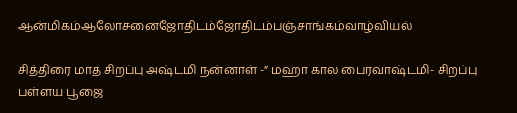ஆன்மிகம்ஆலோசனைஜோதிடம்ஜோதிடம்பஞ்சாங்கம்வாழ்வியல்

சித்திரை மாத சிறப்பு அஷ்டமி நன்னாள் -” மஹா கால பைரவாஷ்டமி- சிறப்பு பள்ளய பூஜை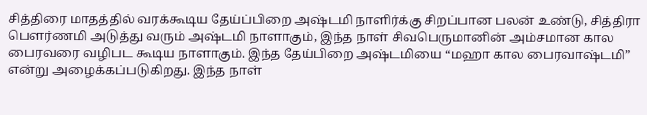சித்திரை மாதத்தில் வரக்கூடிய தேய்ப்பிறை அஷ்டமி நாளிர்க்கு சிறப்பான பலன் உண்டு, சித்திரா பௌர்ணமி அடுத்து வரும் அஷ்டமி நாளாகும், இந்த நாள் சிவபெருமானின் அம்சமான கால பைரவரை வழிபட கூடிய நாளாகும். இந்த தேய்பிறை அஷ்டமியை “மஹா கால பைரவாஷ்டமி” என்று அழைக்கப்படுகிறது. இந்த நாள்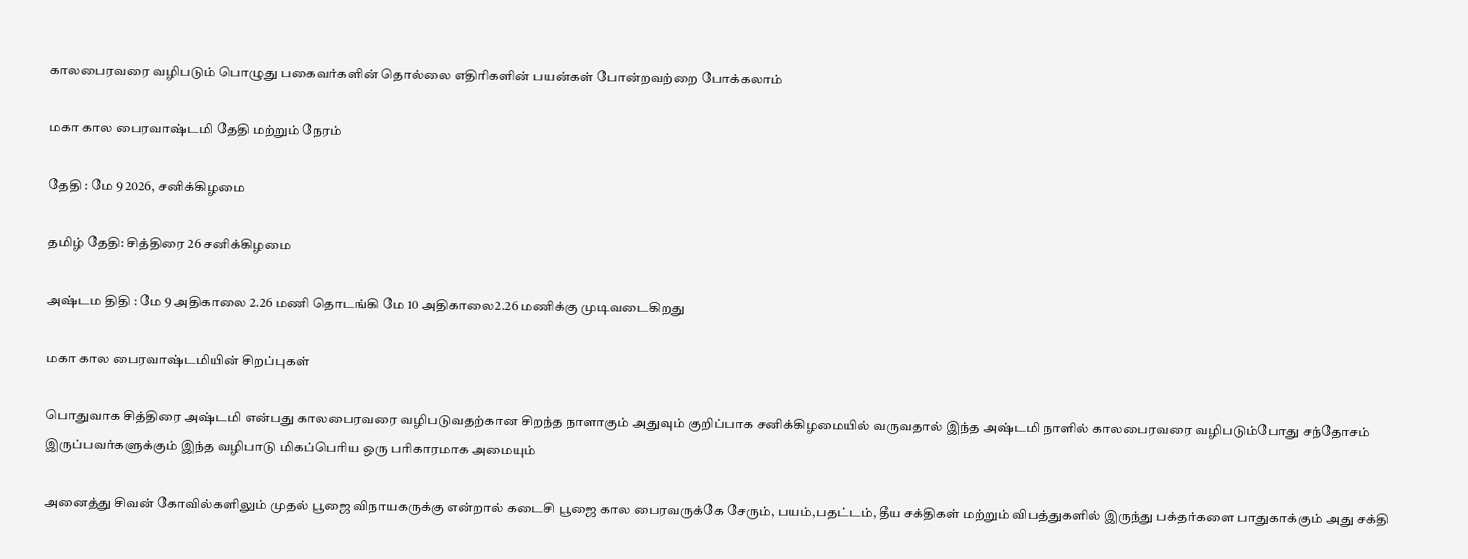காலபைரவரை வழிபடும் பொழுது பகைவர்களின் தொல்லை எதிரிகளின் பயன்கள் போன்றவற்றை போக்கலாம்

மகா கால பைரவாஷ்டமி தேதி மற்றும் நேரம்

தேதி : மே 9 2026, சனிக்கிழமை

தமிழ் தேதி: சித்திரை 26 சனிக்கிழமை

அஷ்டம திதி : மே 9 அதிகாலை 2.26 மணி தொடங்கி மே 10 அதிகாலை2.26 மணிக்கு முடிவடைகிறது

மகா கால பைரவாஷ்டமியின் சிறப்புகள்

பொதுவாக சித்திரை அஷ்டமி என்பது காலபைரவரை வழிபடுவதற்கான சிறந்த நாளாகும் அதுவும் குறிப்பாக சனிக்கிழமையில் வருவதால் இந்த அஷ்டமி நாளில் காலபைரவரை வழிபடும்போது சந்தோசம் இருப்பவர்களுக்கும் இந்த வழிபாடு மிகப்பெரிய ஒரு பரிகாரமாக அமையும்

அனைத்து சிவன் கோவில்களிலும் முதல் பூஜை விநாயகருக்கு என்றால் கடைசி பூஜை கால பைரவருக்கே சேரும், பயம்,பதட்டம், தீய சக்திகள் மற்றும் விபத்துகளில் இருந்து பக்தர்களை பாதுகாக்கும் அது சக்தி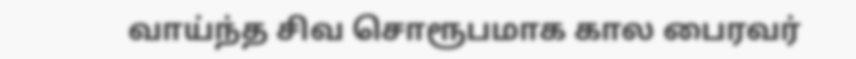வாய்ந்த சிவ சொரூபமாக கால பைரவர்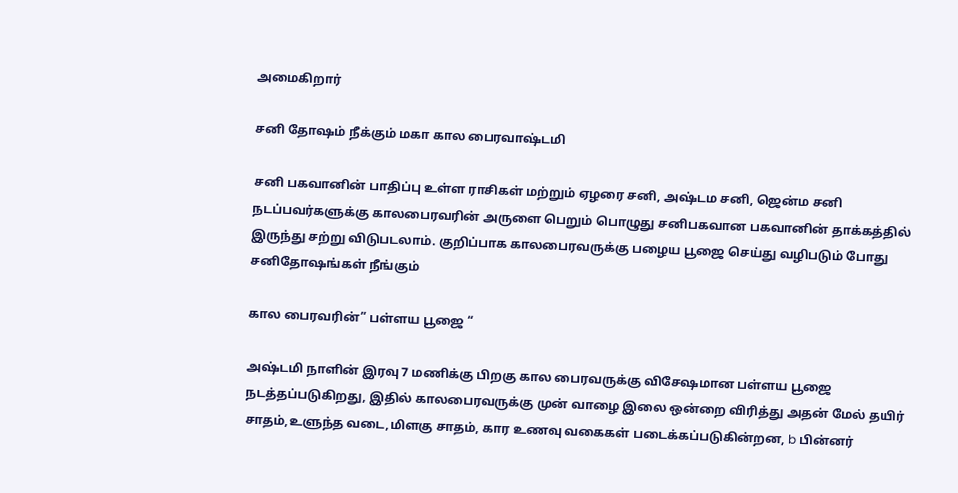அமைகிறார்

சனி தோஷம் நீக்கும் மகா கால பைரவாஷ்டமி

சனி பகவானின் பாதிப்பு உள்ள ராசிகள் மற்றும் ஏழரை சனி, அஷ்டம சனி, ஜென்ம சனி நடப்பவர்களுக்கு காலபைரவரின் அருளை பெறும் பொழுது சனிபகவான பகவானின் தாக்கத்தில் இருந்து சற்று விடுபடலாம். குறிப்பாக காலபைரவருக்கு பழைய பூஜை செய்து வழிபடும் போது சனிதோஷங்கள் நீங்கும்

கால பைரவரின்” பள்ளய பூஜை “

அஷ்டமி நாளின் இரவு 7 மணிக்கு பிறகு கால பைரவருக்கு விசேஷமான பள்ளய பூஜை நடத்தப்படுகிறது, இதில் காலபைரவருக்கு முன் வாழை இலை ஒன்றை விரித்து அதன் மேல் தயிர் சாதம்,உளுந்த வடை,மிளகு சாதம், கார உணவு வகைகள் படைக்கப்படுகின்றன, b பின்னர்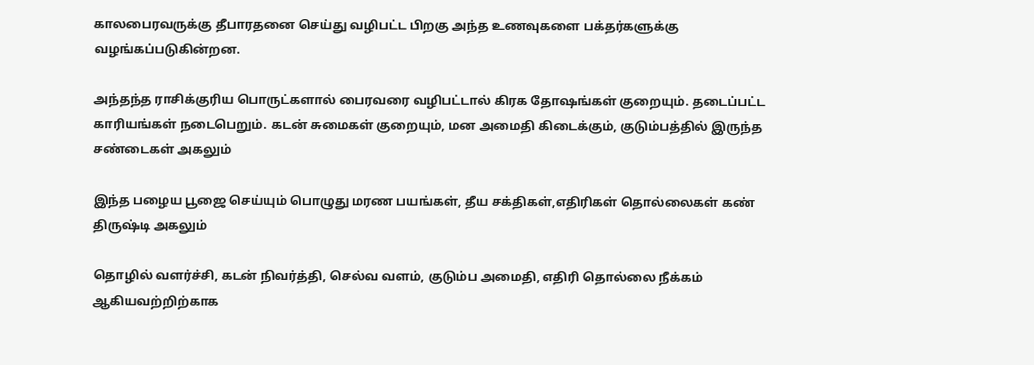காலபைரவருக்கு தீபாரதனை செய்து வழிபட்ட பிறகு அந்த உணவுகளை பக்தர்களுக்கு வழங்கப்படுகின்றன.

அந்தந்த ராசிக்குரிய பொருட்களால் பைரவரை வழிபட்டால் கிரக தோஷங்கள் குறையும். தடைப்பட்ட காரியங்கள் நடைபெறும். கடன் சுமைகள் குறையும், மன அமைதி கிடைக்கும், குடும்பத்தில் இருந்த சண்டைகள் அகலும்

இந்த பழைய பூஜை செய்யும் பொழுது மரண பயங்கள், தீய சக்திகள்,எதிரிகள் தொல்லைகள் கண் திருஷ்டி அகலும்

தொழில் வளர்ச்சி, கடன் நிவர்த்தி, செல்வ வளம், குடும்ப அமைதி, எதிரி தொல்லை நீக்கம் ஆகியவற்றிற்காக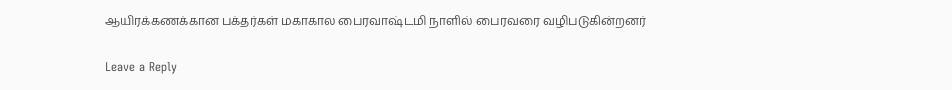ஆயிரக்கணக்கான பக்தர்கள் மகாகால பைரவாஷ்டமி நாளில் பைரவரை வழிபடுகின்றனர்

Leave a Reply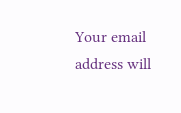Your email address will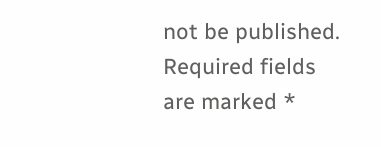not be published. Required fields are marked *